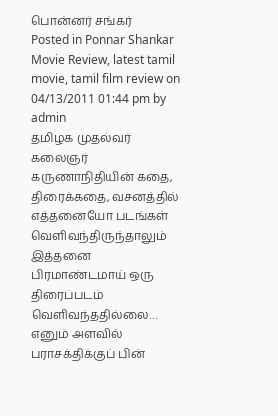பொன்னர் சங்கர்
Posted in Ponnar Shankar Movie Review, latest tamil movie, tamil film review on 04/13/2011 01:44 pm by admin
தமிழக முதல்வர் கலைஞர் கருணாநிதியின் கதை, திரைக்கதை, வசனத்தில் எத்தனையோ படங்கள் வெளிவந்திருந்தாலும் இத்தனை பிரமாண்டமாய் ஒரு திரைப்படம் வெளிவந்ததில்லை… எனும் அளவில் பராசக்திக்குப் பின்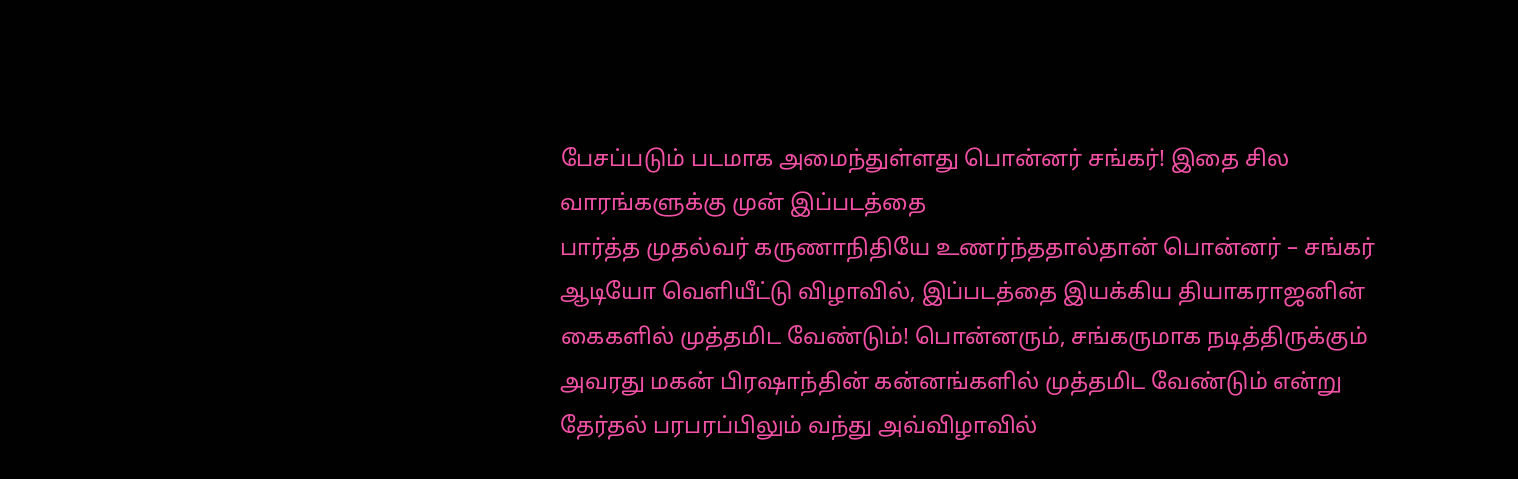பேசப்படும் படமாக அமைந்துள்ளது பொன்னர் சங்கர்! இதை சில வாரங்களுக்கு முன் இப்படத்தை
பார்த்த முதல்வர் கருணாநிதியே உணர்ந்ததால்தான் பொன்னர் – சங்கர் ஆடியோ வெளியீட்டு விழாவில், இப்படத்தை இயக்கிய தியாகராஜனின் கைகளில் முத்தமிட வேண்டும்! பொன்னரும், சங்கருமாக நடித்திருக்கும் அவரது மகன் பிரஷாந்தின் கன்னங்களில் முத்தமிட வேண்டும் என்று தேர்தல் பரபரப்பிலும் வந்து அவ்விழாவில்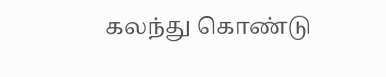கலந்து கொண்டு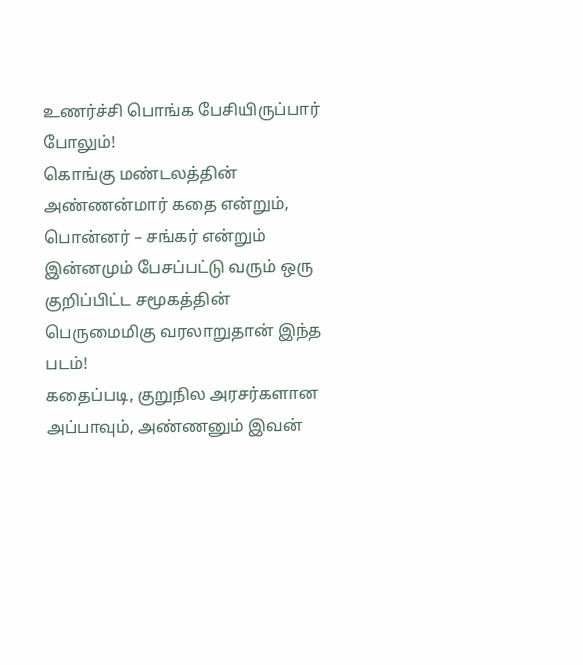உணர்ச்சி பொங்க பேசியிருப்பார் போலும்!
கொங்கு மண்டலத்தின் அண்ணன்மார் கதை என்றும், பொன்னர் – சங்கர் என்றும் இன்னமும் பேசப்பட்டு வரும் ஒரு குறிப்பிட்ட சமூகத்தின் பெருமைமிகு வரலாறுதான் இந்த
படம்!
கதைப்படி, குறுநில அரசர்களான அப்பாவும், அண்ணனும் இவன்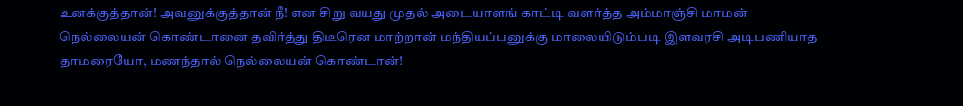உனக்குத்தான்! அவனுக்குத்தான் நீ! என சிறு வயது முதல் அடையாளங் காட்டி வளர்த்த அம்மாஞ்சி மாமன் நெல்லையன் கொண்டானை தவிர்த்து திடீரென மாற்றான் மந்தியப்பனுக்கு மாலையிடும்படி இளவரசி அடிபணியாத தாமரையோ, மணந்தால் நெல்லையன் கொண்டான்!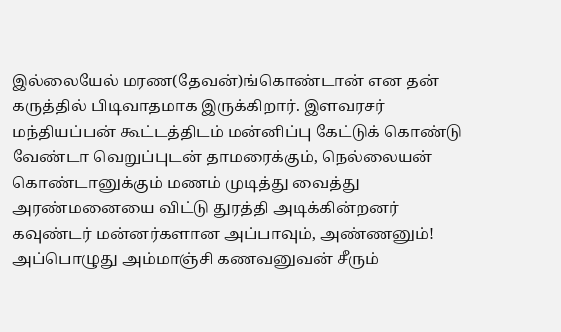இல்லையேல் மரண(தேவன்)ங்கொண்டான் என தன் கருத்தில் பிடிவாதமாக இருக்கிறார். இளவரசர் மந்தியப்பன் கூட்டத்திடம் மன்னிப்பு கேட்டுக் கொண்டு வேண்டா வெறுப்புடன் தாமரைக்கும், நெல்லையன் கொண்டானுக்கும் மணம் முடித்து வைத்து அரண்மனையை விட்டு துரத்தி அடிக்கின்றனர் கவுண்டர் மன்னர்களான அப்பாவும், அண்ணனும்! அப்பொழுது அம்மாஞ்சி கணவனுவன் சீரும்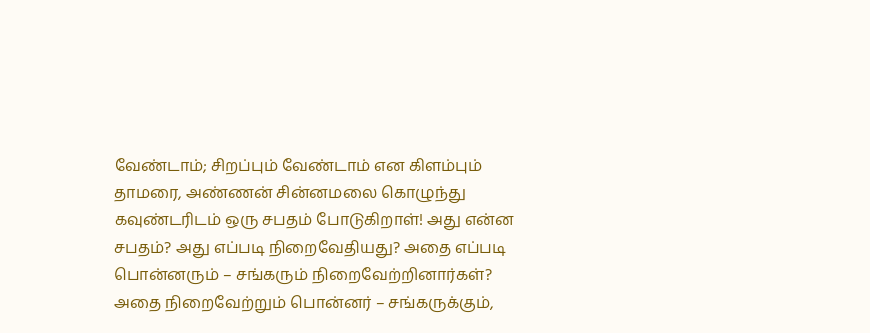வேண்டாம்; சிறப்பும் வேண்டாம் என கிளம்பும் தாமரை, அண்ணன் சின்னமலை கொழுந்து கவுண்டரிடம் ஒரு சபதம் போடுகிறாள்! அது என்ன சபதம்? அது எப்படி நிறைவேதியது? அதை எப்படி பொன்னரும் – சங்கரும் நிறைவேற்றினார்கள்? அதை நிறைவேற்றும் பொன்னர் – சங்கருக்கும்,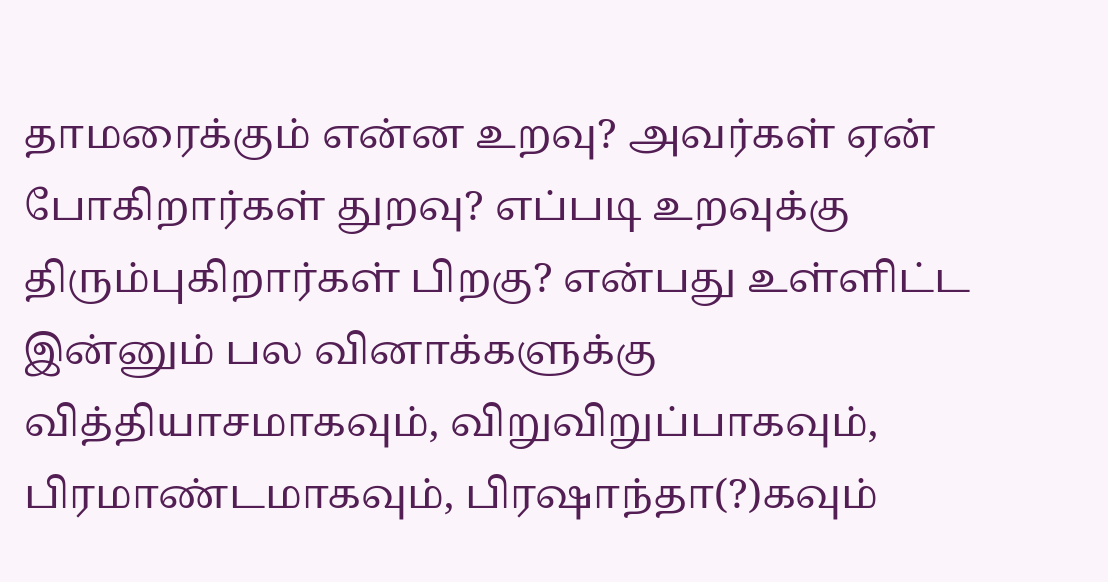தாமரைக்கும் என்ன உறவு? அவர்கள் ஏன் போகிறார்கள் துறவு? எப்படி உறவுக்கு திரும்புகிறார்கள் பிறகு? என்பது உள்ளிட்ட இன்னும் பல வினாக்களுக்கு வித்தியாசமாகவும், விறுவிறுப்பாகவும், பிரமாண்டமாகவும், பிரஷாந்தா(?)கவும்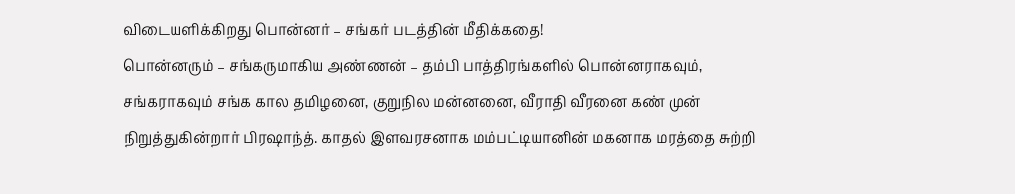விடையளிக்கிறது பொன்னர் – சங்கர் படத்தின் மீதிக்கதை!
பொன்னரும் – சங்கருமாகிய அண்ணன் – தம்பி பாத்திரங்களில் பொன்னராகவும், சங்கராகவும் சங்க கால தமிழனை, குறுநில மன்னனை, வீராதி வீரனை கண் முன் நிறுத்துகின்றார் பிரஷாந்த். காதல் இளவரசனாக மம்பட்டியானின் மகனாக மரத்தை சுற்றி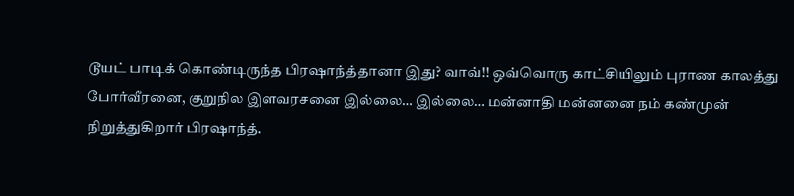டூயட் பாடிக் கொண்டிருந்த பிரஷாந்த்தானா இது? வாவ்!! ஒவ்வொரு காட்சியிலும் புராண காலத்து போர்வீரனை, குறுநில இளவரசனை இல்லை… இல்லை… மன்னாதி மன்னனை நம் கண்முன் நிறுத்துகிறார் பிரஷாந்த்.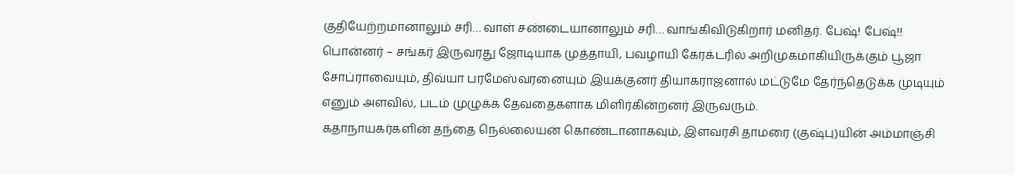குதியேற்றமானாலும் சரி… வாள் சண்டையானாலும் சரி… வாங்கிவிடுகிறார் மனிதர். பேஷ்! பேஷ்!!
பொன்னர் – சங்கர் இருவரது ஜோடியாக முத்தாயி, பவழாயி கேரக்டரில் அறிமுகமாகியிருக்கும் பூஜா சோப்ராவையும், திவ்யா பரமேஸ்வரனையும் இயக்குனர் தியாகராஜனால் மட்டுமே தேர்ந்தெடுக்க முடியும் எனும் அளவில், படம் முழுக்க தேவதைகளாக மிளிர்கின்றனர் இருவரும்.
கதாநாயகர்களின் தந்தை நெல்லையன் கொண்டானாகவும், இளவரசி தாமரை (குஷ்பு)யின் அம்மாஞ்சி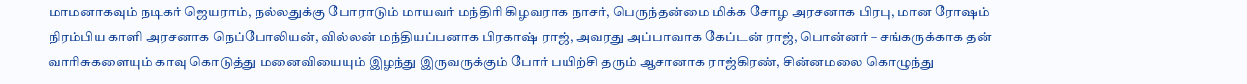மாமனாகவும் நடிகர் ஜெயராம், நல்லதுக்கு போராடும் மாயவர் மந்திரி கிழவராக நாசர், பெருந்தன்மை மிக்க சோழ அரசனாக பிரபு, மான ரோஷம் நிரம்பிய காளி அரசனாக நெப்போலியன், வில்லன் மந்தியப்பனாக பிரகாஷ் ராஜ், அவரது அப்பாவாக கேப்டன் ராஜ், பொன்னர் – சங்கருக்காக தன் வாரிசுகளையும் காவு கொடுத்து மனைவியையும் இழந்து இருவருக்கும் போர் பயிற்சி தரும் ஆசானாக ராஜ்கிரண், சின்னமலை கொழுந்து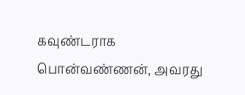கவுண்டராக பொன்வண்ணன், அவரது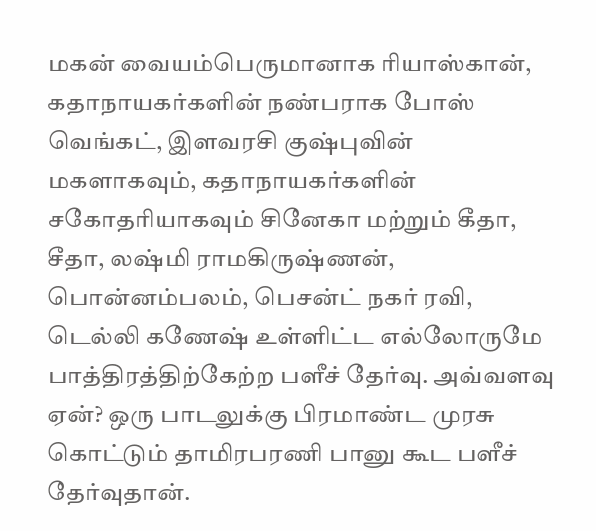மகன் வையம்பெருமானாக ரியாஸ்கான், கதாநாயகர்களின் நண்பராக போஸ் வெங்கட், இளவரசி குஷ்புவின் மகளாகவும், கதாநாயகர்களின் சகோதரியாகவும் சினேகா மற்றும் கீதா, சீதா, லஷ்மி ராமகிருஷ்ணன், பொன்னம்பலம், பெசன்ட் நகர் ரவி, டெல்லி கணேஷ் உள்ளிட்ட எல்லோருமே பாத்திரத்திற்கேற்ற பளீச் தேர்வு. அவ்வளவு ஏன்? ஒரு பாடலுக்கு பிரமாண்ட முரசு கொட்டும் தாமிரபரணி பானு கூட பளீச் தேர்வுதான்.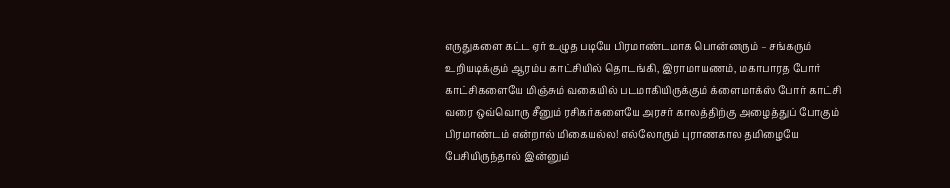எருதுகளை கட்ட ஏர் உழுத படியே பிரமாண்டமாக பொன்னரும் – சங்கரும் உறியடிக்கும் ஆரம்ப காட்சியில் தொடங்கி, இராமாயணம், மகாபாரத போர் காட்சிகளையே மிஞ்சும் வகையில் படமாகியிருக்கும் க்ளைமாக்ஸ் போர் காட்சி வரை ஒவ்வொரு சீனும் ரசிகர்களையே அரசர் காலத்திற்கு அழைத்துப் போகும் பிரமாண்டம் என்றால் மிகையல்ல! எல்லோரும் புராணகால தமிழையே பேசியிருந்தால் இன்னும்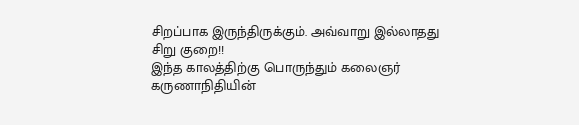சிறப்பாக இருந்திருக்கும். அவ்வாறு இல்லாதது சிறு குறை!!
இந்த காலத்திற்கு பொருந்தும் கலைஞர் கருணாநிதியின்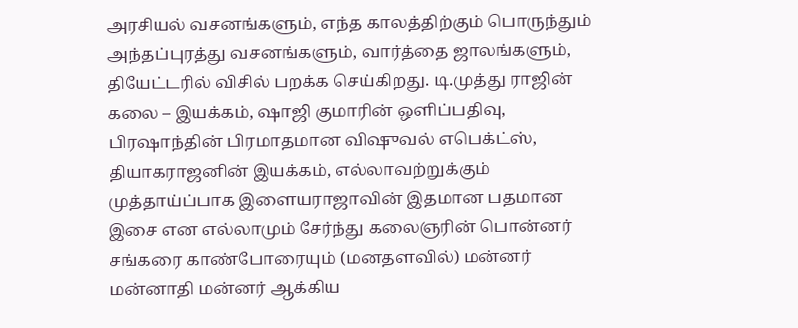அரசியல் வசனங்களும், எந்த காலத்திற்கும் பொருந்தும் அந்தப்புரத்து வசனங்களும், வார்த்தை ஜாலங்களும், தியேட்டரில் விசில் பறக்க செய்கிறது. டி.முத்து ராஜின் கலை – இயக்கம், ஷாஜி குமாரின் ஒளிப்பதிவு, பிரஷாந்தின் பிரமாதமான விஷுவல் எபெக்ட்ஸ், தியாகராஜனின் இயக்கம், எல்லாவற்றுக்கும் முத்தாய்ப்பாக இளையராஜாவின் இதமான பதமான இசை என எல்லாமும் சேர்ந்து கலைஞரின் பொன்னர் சங்கரை காண்போரையும் (மனதளவில்) மன்னர் மன்னாதி மன்னர் ஆக்கிய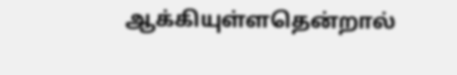ஆக்கியுள்ளதென்றால்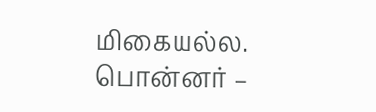மிகையல்ல.
பொன்னர் –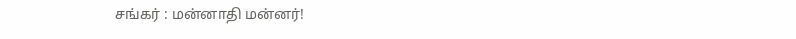சங்கர் : மன்னாதி மன்னர்!